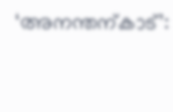‘അനന്തന്കാട്’: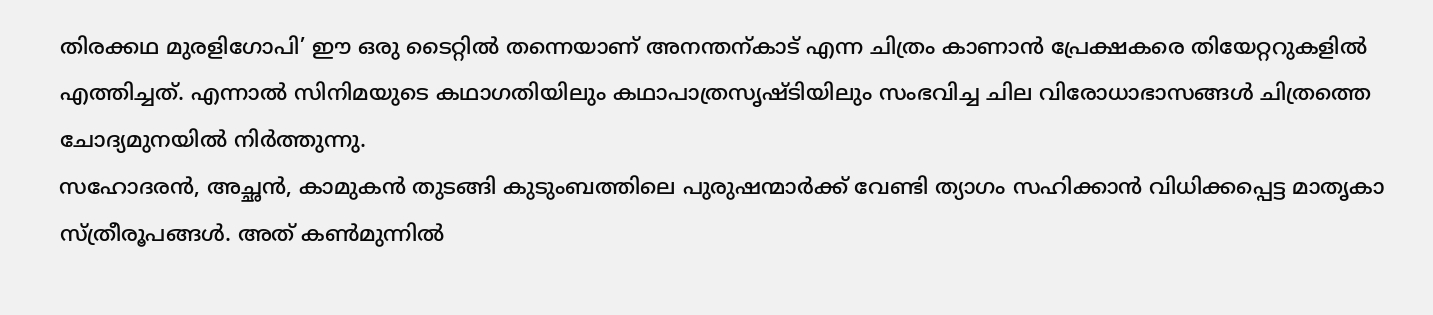തിരക്കഥ മുരളിഗോപി’ ഈ ഒരു ടൈറ്റിൽ തന്നെയാണ് അനന്തന്കാട് എന്ന ചിത്രം കാണാൻ പ്രേക്ഷകരെ തിയേറ്ററുകളിൽ എത്തിച്ചത്. എന്നാൽ സിനിമയുടെ കഥാഗതിയിലും കഥാപാത്രസൃഷ്ടിയിലും സംഭവിച്ച ചില വിരോധാഭാസങ്ങൾ ചിത്രത്തെ ചോദ്യമുനയിൽ നിർത്തുന്നു.
സഹോദരൻ, അച്ഛൻ, കാമുകൻ തുടങ്ങി കുടുംബത്തിലെ പുരുഷന്മാർക്ക് വേണ്ടി ത്യാഗം സഹിക്കാൻ വിധിക്കപ്പെട്ട മാതൃകാ സ്ത്രീരൂപങ്ങൾ. അത് കൺമുന്നിൽ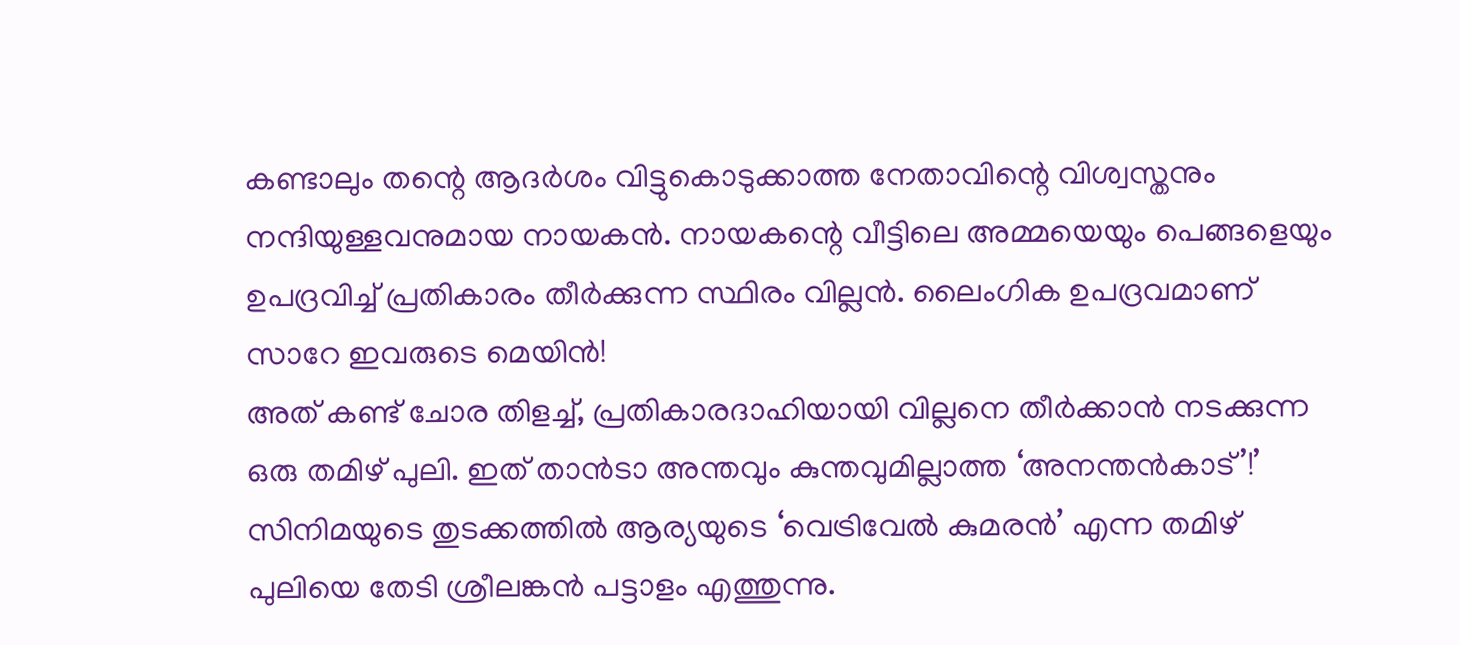കണ്ടാലും തന്റെ ആദർശം വിട്ടുകൊടുക്കാത്ത നേതാവിന്റെ വിശ്വസ്തനും നന്ദിയുള്ളവനുമായ നായകൻ. നായകന്റെ വീട്ടിലെ അമ്മയെയും പെങ്ങളെയും ഉപദ്രവിച്ച് പ്രതികാരം തീർക്കുന്ന സ്ഥിരം വില്ലൻ. ലൈംഗിക ഉപദ്രവമാണ് സാറേ ഇവരുടെ മെയിൻ!
അത് കണ്ട് ചോര തിളച്ച്, പ്രതികാരദാഹിയായി വില്ലനെ തീർക്കാൻ നടക്കുന്ന ഒരു തമിഴ് പുലി. ഇത് താൻടാ അന്തവും കുന്തവുമില്ലാത്ത ‘അനന്തൻകാട്’!’
സിനിമയുടെ തുടക്കത്തിൽ ആര്യയുടെ ‘വെട്രിവേൽ കുമരൻ’ എന്ന തമിഴ് പുലിയെ തേടി ശ്രീലങ്കൻ പട്ടാളം എത്തുന്നു.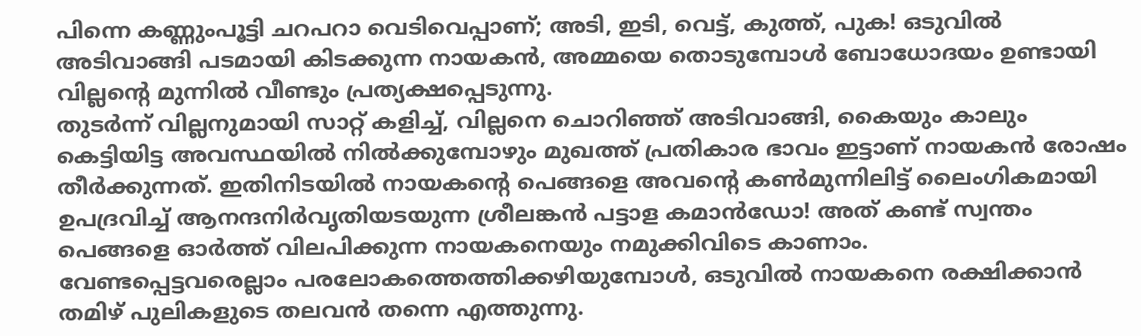പിന്നെ കണ്ണുംപൂട്ടി ചറപറാ വെടിവെപ്പാണ്; അടി, ഇടി, വെട്ട്, കുത്ത്, പുക! ഒടുവിൽ അടിവാങ്ങി പടമായി കിടക്കുന്ന നായകൻ, അമ്മയെ തൊടുമ്പോൾ ബോധോദയം ഉണ്ടായി വില്ലന്റെ മുന്നിൽ വീണ്ടും പ്രത്യക്ഷപ്പെടുന്നു.
തുടർന്ന് വില്ലനുമായി സാറ്റ് കളിച്ച്, വില്ലനെ ചൊറിഞ്ഞ് അടിവാങ്ങി, കൈയും കാലും കെട്ടിയിട്ട അവസ്ഥയിൽ നിൽക്കുമ്പോഴും മുഖത്ത് പ്രതികാര ഭാവം ഇട്ടാണ് നായകൻ രോഷം തീർക്കുന്നത്. ഇതിനിടയിൽ നായകന്റെ പെങ്ങളെ അവന്റെ കൺമുന്നിലിട്ട് ലൈംഗികമായി ഉപദ്രവിച്ച് ആനന്ദനിർവൃതിയടയുന്ന ശ്രീലങ്കൻ പട്ടാള കമാൻഡോ! അത് കണ്ട് സ്വന്തം പെങ്ങളെ ഓർത്ത് വിലപിക്കുന്ന നായകനെയും നമുക്കിവിടെ കാണാം.
വേണ്ടപ്പെട്ടവരെല്ലാം പരലോകത്തെത്തിക്കഴിയുമ്പോൾ, ഒടുവിൽ നായകനെ രക്ഷിക്കാൻ തമിഴ് പുലികളുടെ തലവൻ തന്നെ എത്തുന്നു.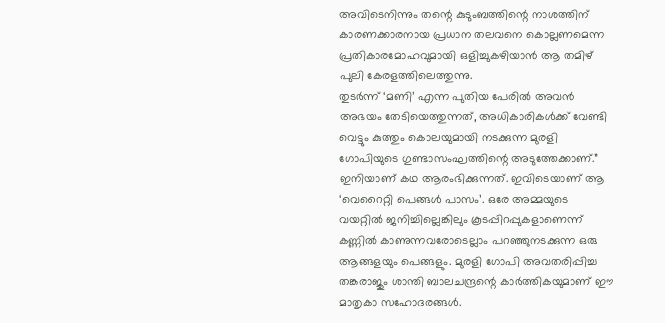അവിടെനിന്നും തന്റെ കുടുംബത്തിന്റെ നാശത്തിന് കാരണക്കാരനായ പ്രധാന തലവനെ കൊല്ലണമെന്ന പ്രതികാരമോഹവുമായി ഒളിച്ചുകഴിയാൻ ആ തമിഴ് പുലി കേരളത്തിലെത്തുന്നു.
തുടർന്ന് ‘മണി’ എന്ന പുതിയ പേരിൽ അവൻ അഭയം തേടിയെത്തുന്നത്, അധികാരികൾക്ക് വേണ്ടി വെട്ടും കുത്തും കൊലയുമായി നടക്കുന്ന മുരളി ഗോപിയുടെ ഗുണ്ടാസംഘത്തിന്റെ അടുത്തേക്കാണ്.”
ഇനിയാണ് കഥ ആരംഭിക്കുന്നത്. ഇവിടെയാണ് ആ ‘വെറൈറ്റി പെങ്ങൾ പാസം’. ഒരേ അമ്മയുടെ വയറ്റിൽ ജനിച്ചില്ലെങ്കിലും കൂടപ്പിറപ്പുകളാണെന്ന് കണ്ണിൽ കാണുന്നവരോടെല്ലാം പറഞ്ഞുനടക്കുന്ന ഒരു ആങ്ങളയും പെങ്ങളും. മുരളി ഗോപി അവതരിപ്പിച്ച തങ്കരാജും ശാന്തി ബാലചന്ദ്രന്റെ കാർത്തികയുമാണ് ഈ മാതൃകാ സഹോദരങ്ങൾ.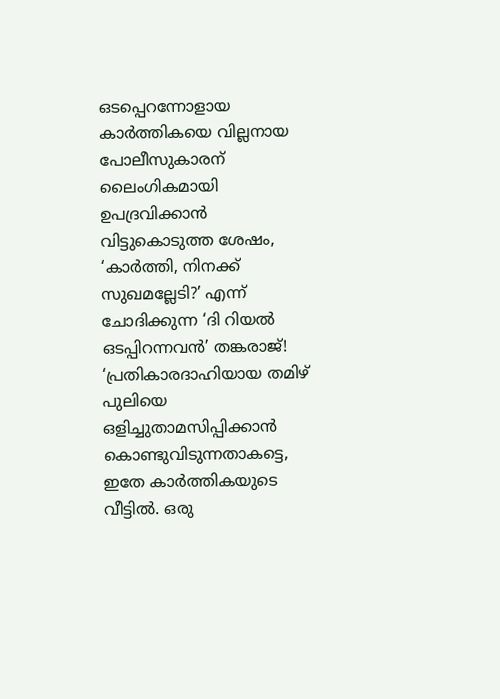ഒടപ്പെറന്നോളായ കാർത്തികയെ വില്ലനായ പോലീസുകാരന് ലൈംഗികമായി ഉപദ്രവിക്കാൻ വിട്ടുകൊടുത്ത ശേഷം, ‘കാർത്തി, നിനക്ക് സുഖമല്ലേടി?’ എന്ന് ചോദിക്കുന്ന ‘ദി റിയൽ ഒടപ്പിറന്നവൻ’ തങ്കരാജ്!
‘പ്രതികാരദാഹിയായ തമിഴ് പുലിയെ ഒളിച്ചുതാമസിപ്പിക്കാൻ കൊണ്ടുവിടുന്നതാകട്ടെ, ഇതേ കാർത്തികയുടെ വീട്ടിൽ. ഒരു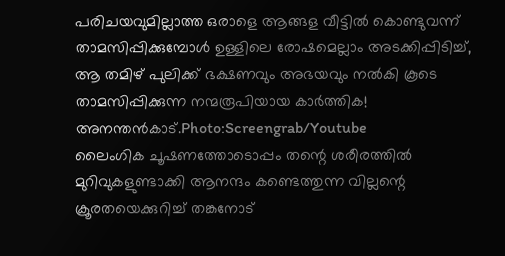പരിചയവുമില്ലാത്ത ഒരാളെ ആങ്ങള വീട്ടിൽ കൊണ്ടുവന്ന് താമസിപ്പിക്കുമ്പോൾ ഉള്ളിലെ രോഷമെല്ലാം അടക്കിപ്പിടിച്ച്, ആ തമിഴ് പുലിക്ക് ഭക്ഷണവും അഭയവും നൽകി കൂടെ താമസിപ്പിക്കുന്ന നന്മരൂപിയായ കാർത്തിക!
അനന്തൻകാട്.Photo:Screengrab/Youtube
ലൈംഗിക ചൂഷണത്തോടൊപ്പം തന്റെ ശരീരത്തിൽ മുറിവുകളുണ്ടാക്കി ആനന്ദം കണ്ടെത്തുന്ന വില്ലന്റെ ക്രൂരതയെക്കുറിച്ച് തങ്കനോട്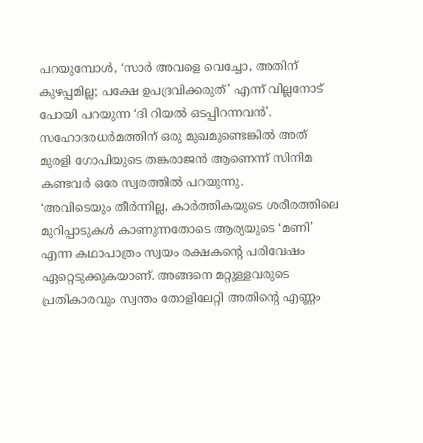പറയുമ്പോൾ, ‘സാർ അവളെ വെച്ചോ, അതിന് കുഴപ്പമില്ല; പക്ഷേ ഉപദ്രവിക്കരുത്’ എന്ന് വില്ലനോട് പോയി പറയുന്ന ‘ദി റിയൽ ഒടപ്പിറന്നവൻ’. സഹോദരധർമത്തിന് ഒരു മുഖമുണ്ടെങ്കിൽ അത് മുരളി ഗോപിയുടെ തങ്കരാജൻ ആണെന്ന് സിനിമ കണ്ടവർ ഒരേ സ്വരത്തിൽ പറയുന്നു.
‘അവിടെയും തീർന്നില്ല, കാർത്തികയുടെ ശരീരത്തിലെ മുറിപ്പാടുകൾ കാണുന്നതോടെ ആര്യയുടെ ‘മണി’ എന്ന കഥാപാത്രം സ്വയം രക്ഷകന്റെ പരിവേഷം ഏറ്റെടുക്കുകയാണ്. അങ്ങനെ മറ്റുള്ളവരുടെ പ്രതികാരവും സ്വന്തം തോളിലേറ്റി അതിന്റെ എണ്ണം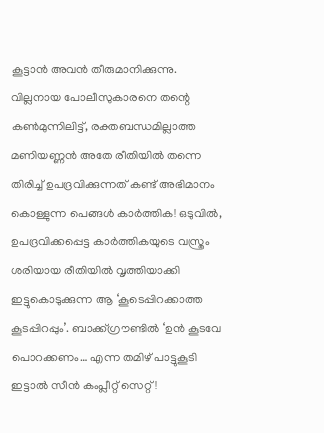കൂട്ടാൻ അവൻ തീരുമാനിക്കുന്നു.
വില്ലനായ പോലീസുകാരനെ തന്റെ കൺമുന്നിലിട്ട്, രക്തബന്ധമില്ലാത്ത മണിയണ്ണൻ അതേ രീതിയിൽ തന്നെ തിരിച്ച് ഉപദ്രവിക്കുന്നത് കണ്ട് അഭിമാനം കൊള്ളുന്ന പെങ്ങൾ കാർത്തിക! ഒടുവിൽ, ഉപദ്രവിക്കപ്പെട്ട കാർത്തികയുടെ വസ്ത്രം ശരിയായ രീതിയിൽ വൃത്തിയാക്കി ഇട്ടുകൊടുക്കുന്ന ആ ‘കൂടെപ്പിറക്കാത്ത കൂടപ്പിറപ്പും’. ബാക്ക്ഗ്രൗണ്ടിൽ ‘ഉൻ കൂടവേ പൊറക്കണം… എന്ന തമിഴ് പാട്ടുകൂടി ഇട്ടാൽ സീൻ കംപ്ലീറ്റ് സെറ്റ്!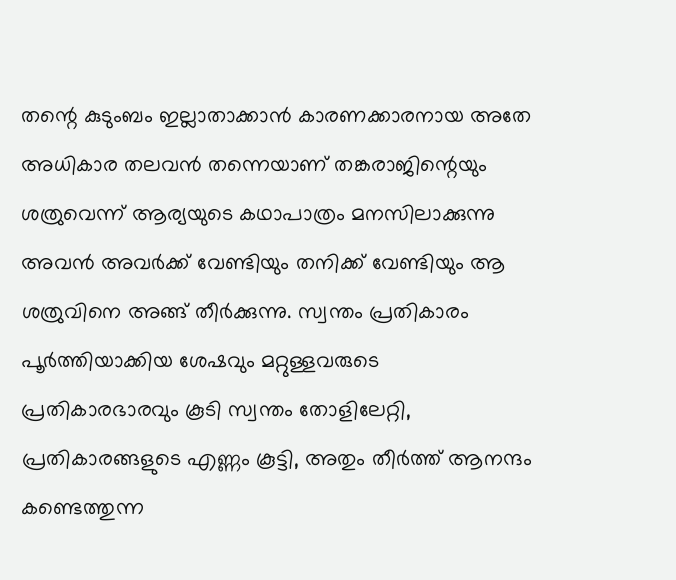തന്റെ കുടുംബം ഇല്ലാതാക്കാൻ കാരണക്കാരനായ അതേ അധികാര തലവൻ തന്നെയാണ് തങ്കരാജിന്റെയും ശത്രുവെന്ന് ആര്യയുടെ കഥാപാത്രം മനസിലാക്കുന്നു അവൻ അവർക്ക് വേണ്ടിയും തനിക്ക് വേണ്ടിയും ആ ശത്രുവിനെ അങ്ങ് തീർക്കുന്നു. സ്വന്തം പ്രതികാരം പൂർത്തിയാക്കിയ ശേഷവും മറ്റുള്ളവരുടെ പ്രതികാരഭാരവും കൂടി സ്വന്തം തോളിലേറ്റി, പ്രതികാരങ്ങളുടെ എണ്ണം കൂട്ടി, അതും തീർത്ത് ആനന്ദം കണ്ടെത്തുന്ന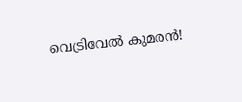വെട്രിവേൽ കുമരൻ!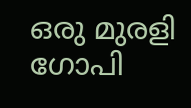ഒരു മുരളി ഗോപി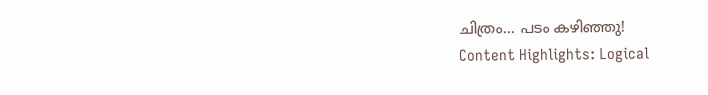ചിത്രം… പടം കഴിഞ്ഞു!
Content Highlights: Logical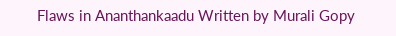Flaws in Ananthankaadu Written by Murali Gopy